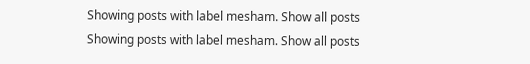Showing posts with label mesham. Show all posts
Showing posts with label mesham. Show all posts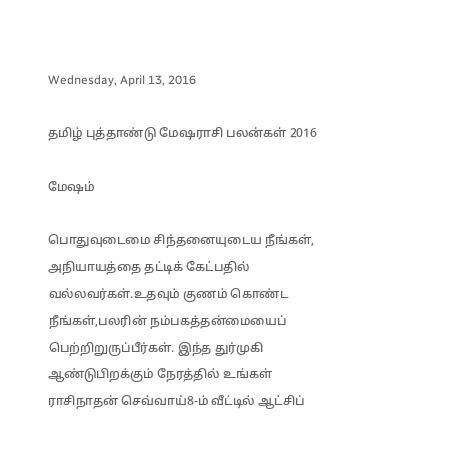Wednesday, April 13, 2016

தமிழ் புத்தாண்டு மேஷராசி பலன்கள் 2016

மேஷம்

பொதுவுடைமை சிந்தனையுடைய நீங்கள், அநியாயத்தை தட்டிக் கேட்பதில் வல்லவர்கள்.உதவும் குணம் கொண்ட நீங்கள்,பலரின் நம்பகத்தன்மையைப் பெற்றிறுருப்பீர்கள். இந்த துர்முகி ஆண்டுபிறக்கும் நேரத்தில் உங்கள் ராசிநாதன் செவ்வாய்8-ம் வீட்டில் ஆட்சிப்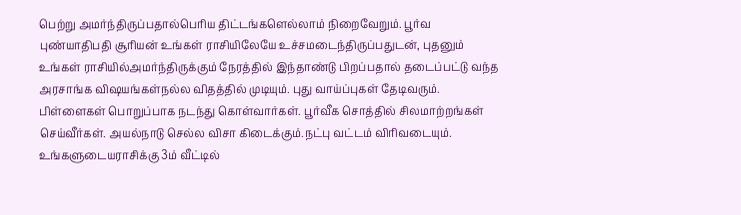பெற்று அமர்ந்திருப்பதால்பெரிய திட்டங்களெல்லாம் நிறைவேறும். பூர்வ புண்யாதிபதி சூரியன் உங்கள் ராசியிலேயே உச்சமடைந்திருப்பதுடன், புதனும் உங்கள் ராசியில்அமர்ந்திருக்கும் நேரத்தில் இந்தாண்டு பிறப்பதால் தடைப்பட்டு வந்த அரசாங்க விஷயங்கள்நல்ல விதத்தில் முடியும். புது வாய்ப்புகள் தேடிவரும். பிள்ளைகள் பொறுப்பாக நடந்து கொள்வார்கள். பூர்வீக சொத்தில் சிலமாற்றங்கள் செய்வீர்கள். அயல்நாடு செல்ல விசா கிடைக்கும்.நட்பு வட்டம் விரிவடையும். உங்களுடையராசிக்கு 3ம் வீட்டில்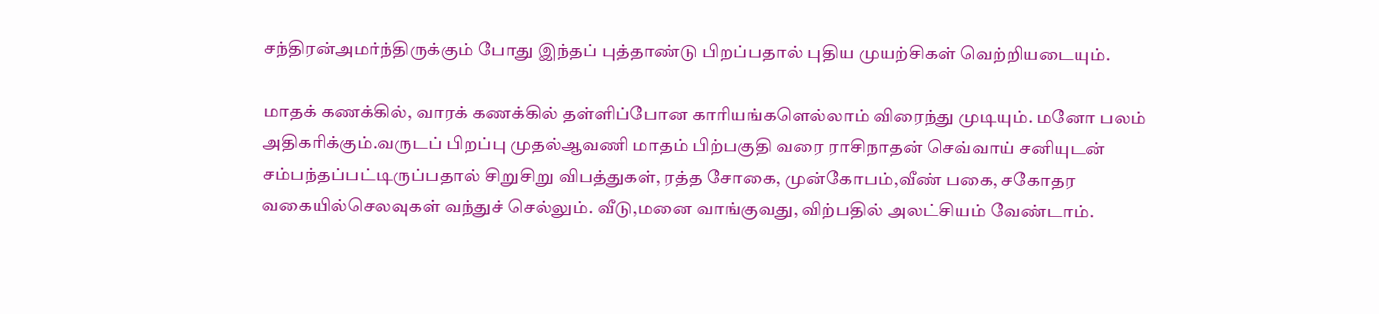சந்திரன்அமர்ந்திருக்கும் போது இந்தப் புத்தாண்டு பிறப்பதால் புதிய முயற்சிகள் வெற்றியடையும்.

மாதக் கணக்கில், வாரக் கணக்கில் தள்ளிப்போன காரியங்களெல்லாம் விரைந்து முடியும். மனோ பலம் அதிகரிக்கும்.வருடப் பிறப்பு முதல்ஆவணி மாதம் பிற்பகுதி வரை ராசிநாதன் செவ்வாய் சனியுடன் சம்பந்தப்பட்டிருப்பதால் சிறுசிறு விபத்துகள், ரத்த சோகை, முன்கோபம்,வீண் பகை, சகோதர வகையில்செலவுகள் வந்துச் செல்லும். வீடு,மனை வாங்குவது, விற்பதில் அலட்சியம் வேண்டாம்.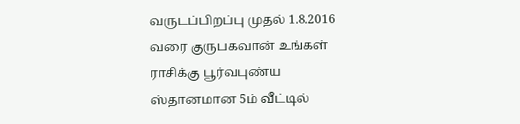வருடப்பிறப்பு முதல் 1.8.2016 வரை குருபகவான் உங்கள் ராசிக்கு பூர்வபுண்ய ஸ்தானமான 5ம் வீட்டில்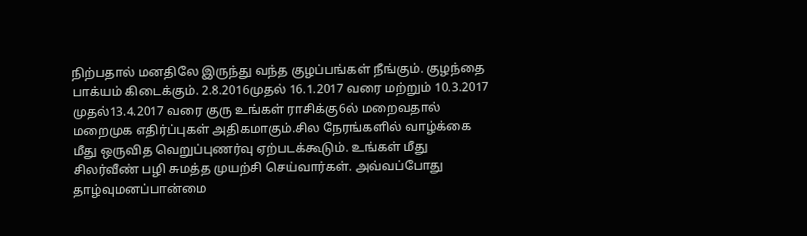நிற்பதால் மனதிலே இருந்து வந்த குழப்பங்கள் நீங்கும். குழந்தை பாக்யம் கிடைக்கும். 2.8.2016முதல் 16.1.2017 வரை மற்றும் 10.3.2017 முதல்13.4.2017 வரை குரு உங்கள் ராசிக்கு6ல் மறைவதால் மறைமுக எதிர்ப்புகள் அதிகமாகும்.சில நேரங்களில் வாழ்க்கை மீது ஒருவித வெறுப்புணர்வு ஏற்படக்கூடும். உங்கள் மீது சிலர்வீண் பழி சுமத்த முயற்சி செய்வார்கள். அவ்வப்போது தாழ்வுமனப்பான்மை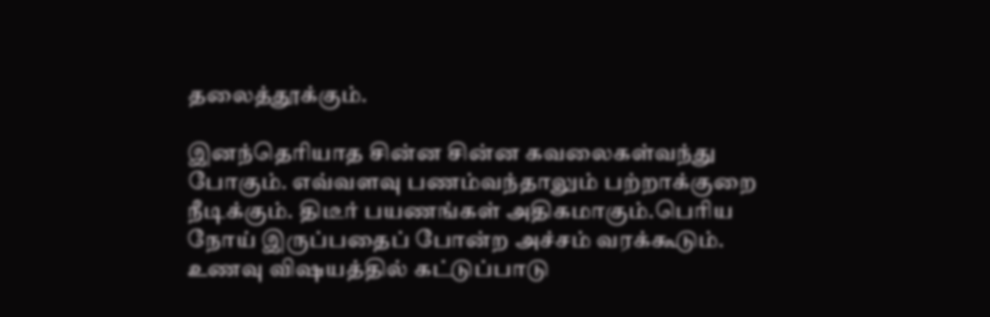தலைத்தூக்கும்.

இனந்தெரியாத சின்ன சின்ன கவலைகள்வந்து போகும். எவ்வளவு பணம்வந்தாலும் பற்றாக்குறை நீடிக்கும். திடீர் பயணங்கள் அதிகமாகும்.பெரிய நோய் இருப்பதைப் போன்ற அச்சம் வரக்கூடும். உணவு விஷயத்தில் கட்டுப்பாடு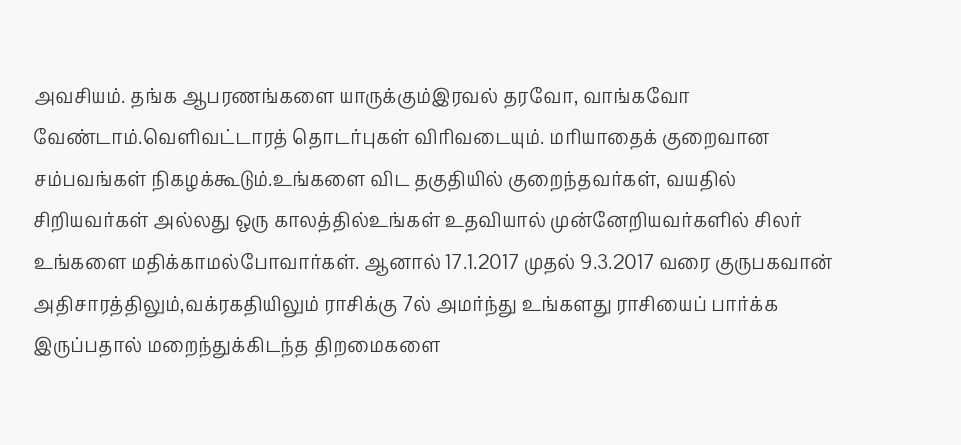அவசியம். தங்க ஆபரணங்களை யாருக்கும்இரவல் தரவோ, வாங்கவோ வேண்டாம்.வெளிவட்டாரத் தொடர்புகள் விரிவடையும். மரியாதைக் குறைவான சம்பவங்கள் நிகழக்கூடும்.உங்களை விட தகுதியில் குறைந்தவர்கள், வயதில் சிறியவர்கள் அல்லது ஒரு காலத்தில்உங்கள் உதவியால் முன்னேறியவர்களில் சிலர் உங்களை மதிக்காமல்போவார்கள். ஆனால் 17.1.2017 முதல் 9.3.2017 வரை குருபகவான் அதிசாரத்திலும்,வக்ரகதியிலும் ராசிக்கு 7ல் அமர்ந்து உங்களது ராசியைப் பார்க்க இருப்பதால் மறைந்துக்கிடந்த திறமைகளை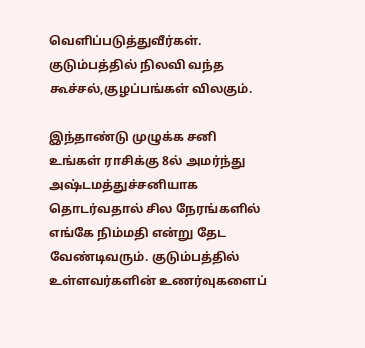வெளிப்படுத்துவீர்கள். குடும்பத்தில் நிலவி வந்த கூச்சல்,குழப்பங்கள் விலகும்.

இந்தாண்டு முழுக்க சனி உங்கள் ராசிக்கு 8ல் அமர்ந்து அஷ்டமத்துச்சனியாக தொடர்வதால் சில நேரங்களில் எங்கே நிம்மதி என்று தேட வேண்டிவரும். குடும்பத்தில் உள்ளவர்களின் உணர்வுகளைப்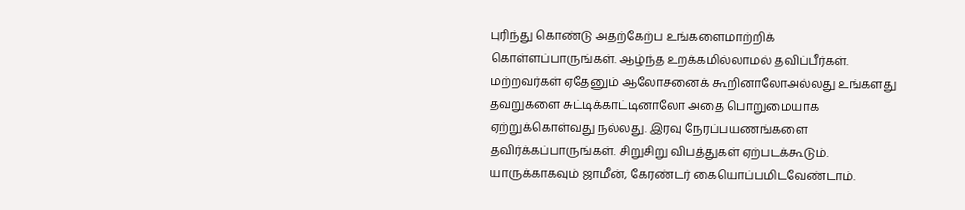புரிந்து கொண்டு அதற்கேற்ப உங்களைமாற்றிக் கொள்ளப்பாருங்கள். ஆழ்ந்த உறக்கமில்லாமல் தவிப்பீர்கள். மற்றவர்கள் ஏதேனும் ஆலோசனைக் கூறினாலோஅல்லது உங்களது தவறுகளை சுட்டிக்காட்டினாலோ அதை பொறுமையாக ஏற்றுக்கொள்வது நல்லது. இரவு நேரப்பயணங்களை தவிர்க்கப்பாருங்கள். சிறுசிறு விபத்துகள் ஏற்படக்கூடும். யாருக்காகவும் ஜாமீன், கேரண்டர் கையொப்பமிடவேண்டாம்.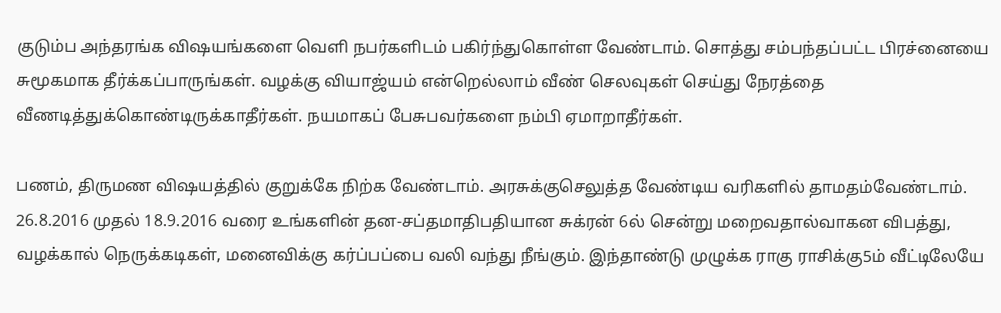குடும்ப அந்தரங்க விஷயங்களை வெளி நபர்களிடம் பகிர்ந்துகொள்ள வேண்டாம். சொத்து சம்பந்தப்பட்ட பிரச்னையை சுமூகமாக தீர்க்கப்பாருங்கள். வழக்கு வியாஜ்யம் என்றெல்லாம் வீண் செலவுகள் செய்து நேரத்தை வீணடித்துக்கொண்டிருக்காதீர்கள். நயமாகப் பேசுபவர்களை நம்பி ஏமாறாதீர்கள்.

பணம், திருமண விஷயத்தில் குறுக்கே நிற்க வேண்டாம். அரசுக்குசெலுத்த வேண்டிய வரிகளில் தாமதம்வேண்டாம். 26.8.2016 முதல் 18.9.2016 வரை உங்களின் தன-சப்தமாதிபதியான சுக்ரன் 6ல் சென்று மறைவதால்வாகன விபத்து, வழக்கால் நெருக்கடிகள், மனைவிக்கு கர்ப்பப்பை வலி வந்து நீங்கும். இந்தாண்டு முழுக்க ராகு ராசிக்கு5ம் வீட்டிலேயே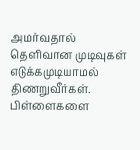அமர்வதால் தெளிவான முடிவுகள் எடுக்கமுடியாமல் திணறுவீர்கள். பிள்ளைகளை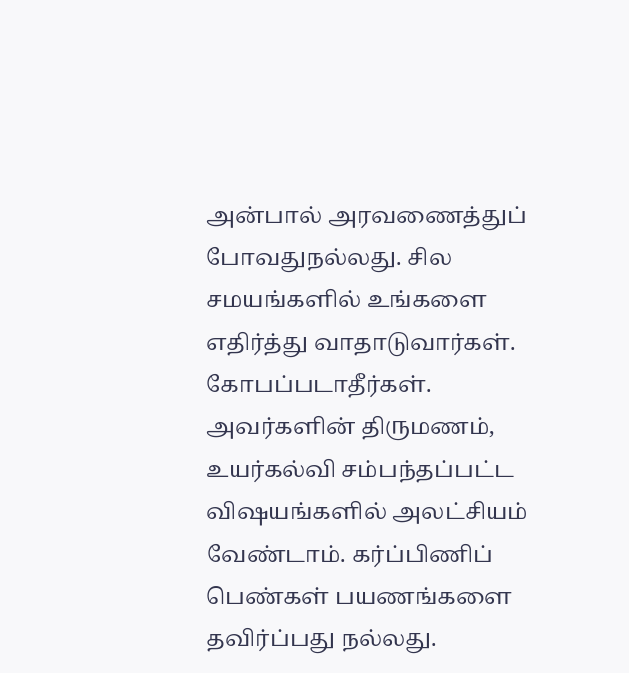அன்பால் அரவணைத்துப் போவதுநல்லது. சில சமயங்களில் உங்களை எதிர்த்து வாதாடுவார்கள். கோபப்படாதீர்கள். அவர்களின் திருமணம், உயர்கல்வி சம்பந்தப்பட்ட விஷயங்களில் அலட்சியம் வேண்டாம். கர்ப்பிணிப் பெண்கள் பயணங்களை தவிர்ப்பது நல்லது.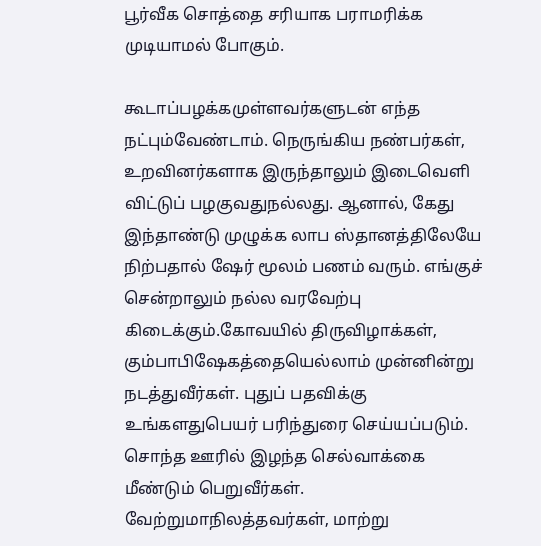பூர்வீக சொத்தை சரியாக பராமரிக்க முடியாமல் போகும்.

கூடாப்பழக்கமுள்ளவர்களுடன் எந்த நட்பும்வேண்டாம். நெருங்கிய நண்பர்கள், உறவினர்களாக இருந்தாலும் இடைவெளி விட்டுப் பழகுவதுநல்லது. ஆனால், கேது இந்தாண்டு முழுக்க லாப ஸ்தானத்திலேயே நிற்பதால் ஷேர் மூலம் பணம் வரும். எங்குச் சென்றாலும் நல்ல வரவேற்பு கிடைக்கும்.கோவயில் திருவிழாக்கள், கும்பாபிஷேகத்தையெல்லாம் முன்னின்று நடத்துவீர்கள். புதுப் பதவிக்கு உங்களதுபெயர் பரிந்துரை செய்யப்படும். சொந்த ஊரில் இழந்த செல்வாக்கை மீண்டும் பெறுவீர்கள். வேற்றுமாநிலத்தவர்கள், மாற்று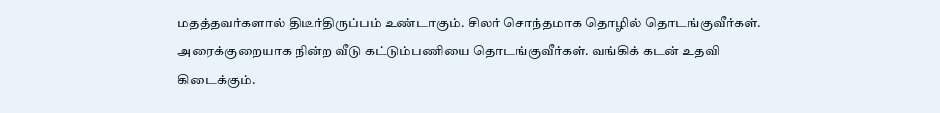மதத்தவர்களால் திடீர்திருப்பம் உண்டாகும். சிலர் சொந்தமாக தொழில் தொடங்குவீர்கள். அரைக்குறையாக நின்ற வீடு கட்டும்பணியை தொடங்குவீர்கள். வங்கிக் கடன் உதவி கிடைக்கும்.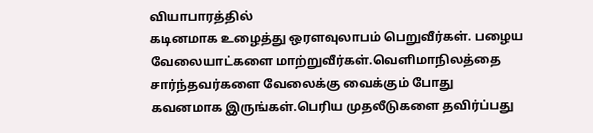வியாபாரத்தில்
கடினமாக உழைத்து ஒரளவுலாபம் பெறுவீர்கள். பழைய வேலையாட்களை மாற்றுவீர்கள்.வெளிமாநிலத்தை சார்ந்தவர்களை வேலைக்கு வைக்கும் போது கவனமாக இருங்கள்.பெரிய முதலீடுகளை தவிர்ப்பது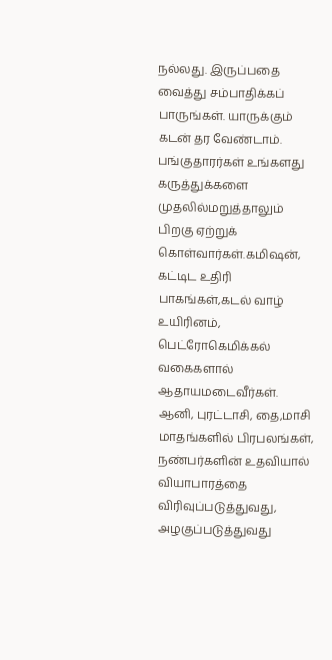நல்லது. இருப்பதை வைத்து சம்பாதிக்கப் பாருங்கள். யாருக்கும் கடன் தர வேண்டாம். பங்குதாரர்கள் உங்களது கருத்துக்களை முதலில்மறுத்தாலும் பிறகு ஏற்றுக் கொள்வார்கள்.கமிஷன், கட்டிட உதிரி பாகங்கள்,கடல் வாழ் உயிரினம், பெட்ரோகெமிக்கல் வகைகளால் ஆதாயமடைவீர்கள். ஆனி, புரட்டாசி, தை,மாசி மாதங்களில் பிரபலங்கள், நண்பர்களின் உதவியால் வியாபாரத்தை விரிவுப்படுத்துவது, அழகுப்படுத்துவது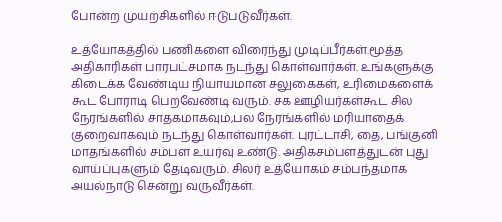போன்ற முயற்சிகளில் ஈடுபடுவீர்கள்.

உத்யோகத்தில் பணிகளை விரைந்து முடிப்பீர்கள்.மூத்த அதிகாரிகள் பாரபட்சமாக நடந்து கொள்வார்கள். உங்களுக்கு கிடைக்க வேண்டிய நியாயமான சலுகைகள், உரிமைகளைக் கூட போராடி பெறவேண்டி வரும். சக ஊழியர்கள்கூட சில நேரங்களில் சாதகமாகவும்,பல நேரங்களில் மரியாதைக் குறைவாகவும் நடந்து கொள்வார்கள். புரட்டாசி, தை, பங்குனி மாதங்களில் சம்பள உயர்வு உண்டு. அதிகசம்பளத்துடன் புது வாய்ப்புகளும் தேடிவரும். சிலர் உத்யோகம் சம்பந்தமாக அயல்நாடு சென்று வருவீர்கள்.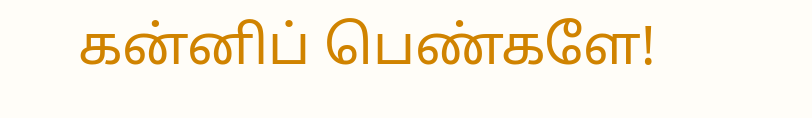கன்னிப் பெண்களே!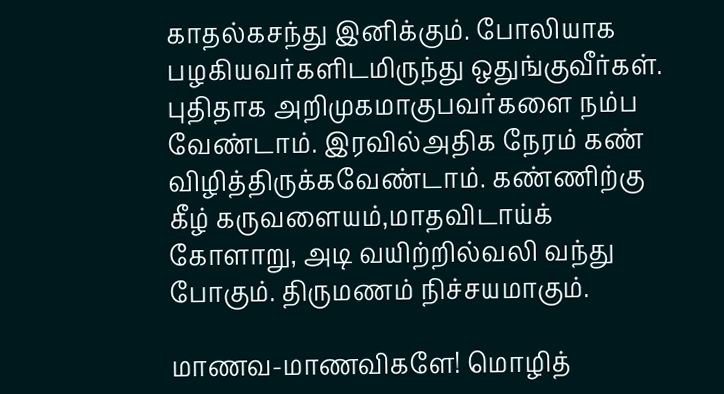காதல்கசந்து இனிக்கும். போலியாக பழகியவர்களிடமிருந்து ஒதுங்குவீர்கள். புதிதாக அறிமுகமாகுபவர்களை நம்ப வேண்டாம். இரவில்அதிக நேரம் கண் விழித்திருக்கவேண்டாம். கண்ணிற்கு கீழ் கருவளையம்,மாதவிடாய்க் கோளாறு, அடி வயிற்றில்வலி வந்து போகும். திருமணம் நிச்சயமாகும்.

மாணவ-மாணவிகளே! மொழித்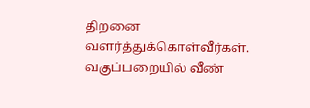திறனை வளர்த்துக்கொள்வீர்கள். வகுப்பறையில் வீண்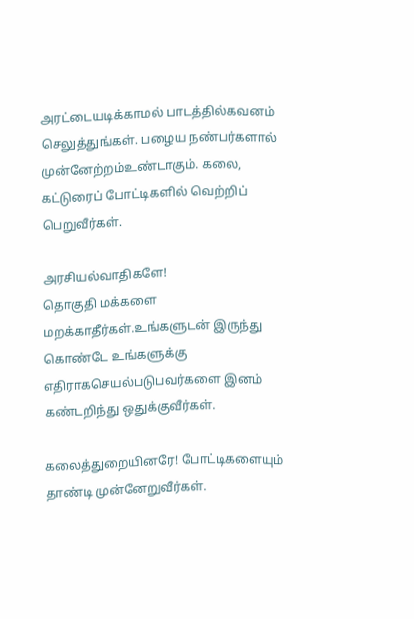அரட்டையடிக்காமல் பாடத்தில்கவனம் செலுத்துங்கள். பழைய நண்பர்களால் முன்னேற்றம்உண்டாகும். கலை, கட்டுரைப் போட்டிகளில் வெற்றிப் பெறுவீர்கள்.

அரசியல்வாதிகளே!
தொகுதி மக்களை மறக்காதீர்கள்.உங்களுடன் இருந்து கொண்டே உங்களுக்கு எதிராகசெயல்படுபவர்களை இனம் கண்டறிந்து ஒதுக்குவீர்கள்.

கலைத்துறையினரே! போட்டிகளையும் தாண்டி முன்னேறுவீர்கள்.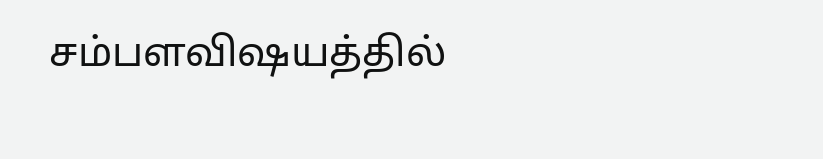சம்பளவிஷயத்தில்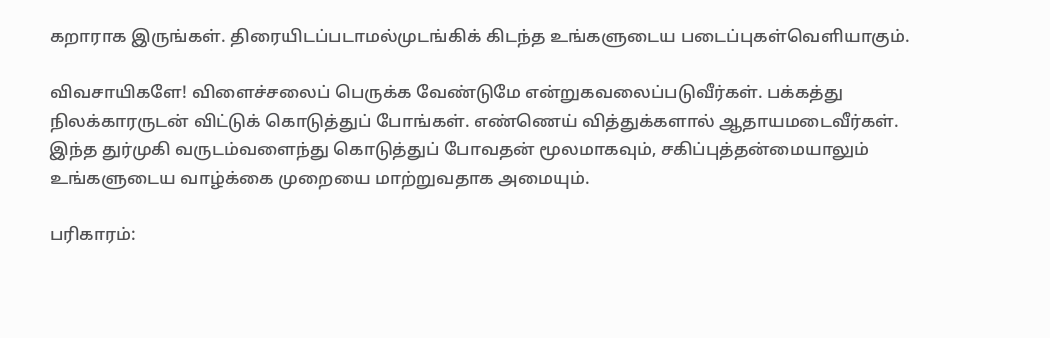கறாராக இருங்கள். திரையிடப்படாமல்முடங்கிக் கிடந்த உங்களுடைய படைப்புகள்வெளியாகும்.

விவசாயிகளே! விளைச்சலைப் பெருக்க வேண்டுமே என்றுகவலைப்படுவீர்கள். பக்கத்து நிலக்காரருடன் விட்டுக் கொடுத்துப் போங்கள். எண்ணெய் வித்துக்களால் ஆதாயமடைவீர்கள். இந்த துர்முகி வருடம்வளைந்து கொடுத்துப் போவதன் மூலமாகவும், சகிப்புத்தன்மையாலும் உங்களுடைய வாழ்க்கை முறையை மாற்றுவதாக அமையும்.

பரிகாரம்: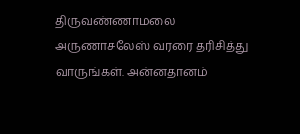திருவண்ணாமலை அருணாசலேஸ் வரரை தரிசித்து வாருங்கள். அன்னதானம்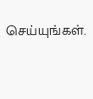செய்யுங்கள்.